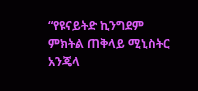“የዩናይትድ ኪንግደም ምክትል ጠቅላይ ሚኒስትር አንጄላ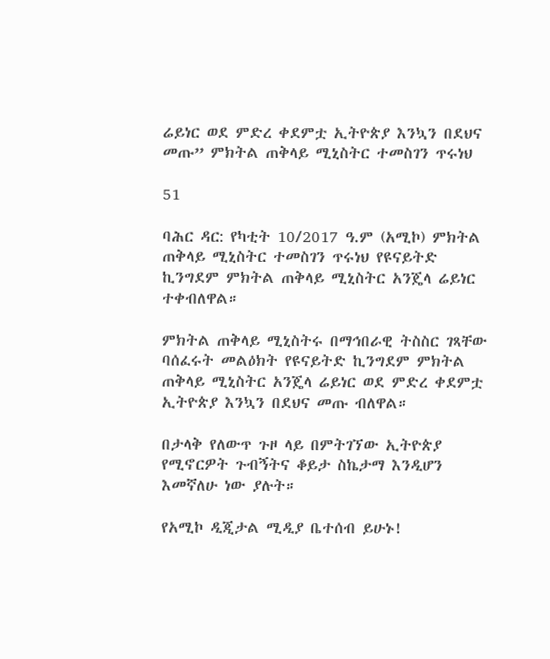ሬይነር ወደ ምድረ ቀደምቷ ኢትዮጵያ እንኳን በደህና መጡ” ምክትል ጠቅላይ ሚኒስትር ተመስገን ጥሩነህ

51

ባሕር ዳር: የካቲት 10/2017 ዓ.ም (አሚኮ) ምክትል ጠቅላይ ሚኒስትር ተመስገን ጥሩነህ የዩናይትድ ኪንግደም ምክትል ጠቅላይ ሚኒስትር አንጄላ ሬይነር ተቀብለዋል።

ምክትል ጠቅላይ ሚኒስትሩ በማኅበራዊ ትስስር ገጻቸው ባሰፈሩት መልዕክት የዩናይትድ ኪንግደም ምክትል ጠቅላይ ሚኒስትር አንጄላ ሬይነር ወደ ምድረ ቀደምቷ ኢትዮጵያ እንኳን በደህና መጡ ብለዋል።

በታላቅ የለውጥ ጉዞ ላይ በምትገኘው ኢትዮጵያ የሚኖርዎት ጉብኝትና ቆይታ ስኬታማ እንዲሆን እመኛለሁ ነው ያሉት።

የአሚኮ ዲጂታል ሚዲያ ቤተሰብ ይሁኑ!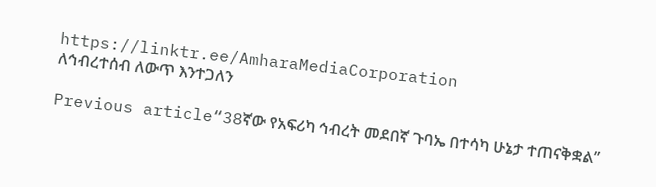https://linktr.ee/AmharaMediaCorporation
ለኅብረተሰብ ለውጥ እንተጋለን

Previous article“38ኛው የአፍሪካ ኅብረት መደበኛ ጉባኤ በተሳካ ሁኔታ ተጠናቅቋል”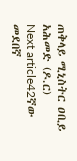ጠቅላይ ሚኒስትር ዐቢይ አሕመድ (ዶ.ር)
Next article42ኛው መደበኛ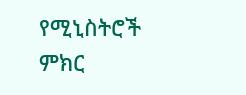የሚኒስትሮች ምክር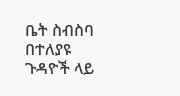ቤት ስብስባ በተለያዩ ጉዳዮች ላይ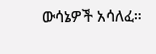ውሳኔዎች አሳለፈ።